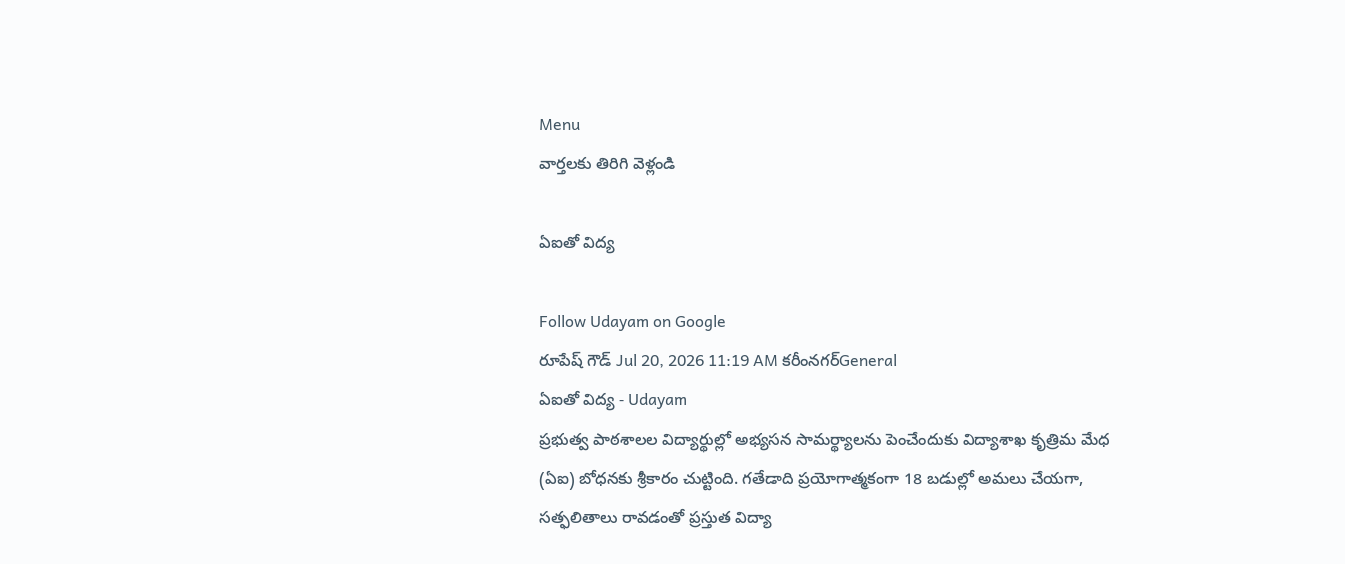Menu
వార్తలకు తిరిగి వెళ్లండి

ఏఐతో విద్య

Follow Udayam on Google
రూపేష్ గౌడ్ Jul 20, 2026 11:19 AM కరీంనగర్General
ఏఐతో విద్య - Udayam
ప్రభుత్వ పాఠశాలల విద్యార్థుల్లో అభ్యసన సామర్థ్యాలను పెంచేందుకు విద్యాశాఖ కృత్రిమ మేధ (ఏఐ) బోధనకు శ్రీకారం చుట్టింది. గతేడాది ప్రయోగాత్మకంగా 18 బడుల్లో అమలు చేయగా, సత్ఫలితాలు రావడంతో ప్రస్తుత విద్యా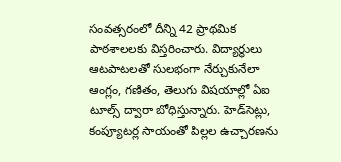సంవత్సరంలో దీన్ని 42 ప్రాథమిక పాఠశాలలకు విస్తరించారు. విద్యార్థులు ఆటపాటలతో సులభంగా నేర్చుకునేలా ఆంగ్లం, గణితం, తెలుగు విషయాల్లో ఏఐ టూల్స్ ద్వారా బోధిస్తున్నారు. హెడ్‌సెట్లు, కంప్యూటర్ల సాయంతో పిల్లల ఉచ్చారణను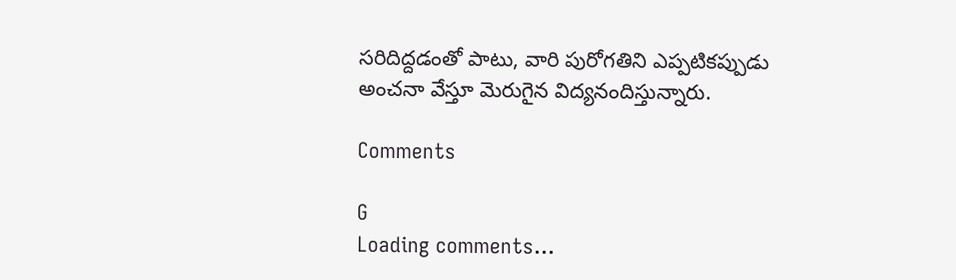సరిదిద్దడంతో పాటు, వారి పురోగతిని ఎప్పటికప్పుడు అంచనా వేస్తూ మెరుగైన విద్యనందిస్తున్నారు.

Comments

G
Loading comments...